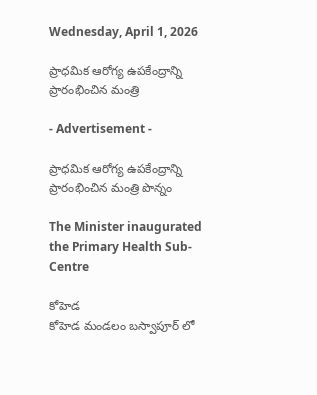Wednesday, April 1, 2026

ప్రాధమిక ఆరోగ్య ఉపకేంద్రాన్ని ప్రారంభించిన మంత్రి

- Advertisement -

ప్రాధమిక ఆరోగ్య ఉపకేంద్రాన్ని ప్రారంభించిన మంత్రి పొన్నం

The Minister inaugurated the Primary Health Sub-Centre

కోహెడ
కోహెడ మండలం బస్వాపూర్ లో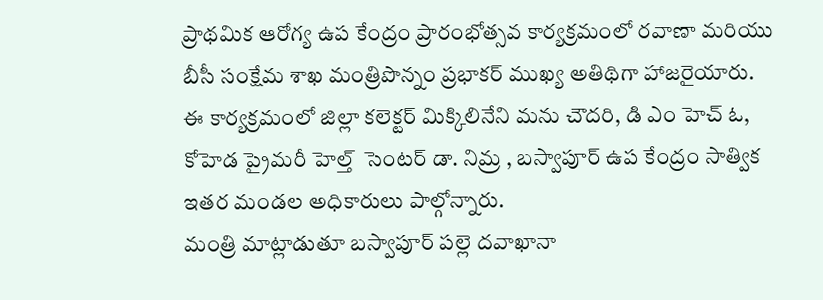ప్రాథమిక ఆరోగ్య ఉప కేంద్రం ప్రారంభోత్సవ కార్యక్రమంలో రవాణా మరియు బీసీ సంక్షేమ శాఖ మంత్రిపొన్నం ప్రభాకర్ ముఖ్య అతిథిగా హాజరైయారు.
ఈ కార్యక్రమంలో జిల్లా కలెక్టర్ మిక్కిలినేని మను చౌదరి, డి ఎం హెచ్ ఓ, కోహెడ ప్రైమరీ హెల్త్  సెంటర్ డా. నిమ్ర , బస్వాపూర్ ఉప కేంద్రం సాత్విక ఇతర మండల అధికారులు పాల్గోన్నారు.
మంత్రి మాట్లాడుతూ బస్వాపూర్ పల్లె దవాఖానా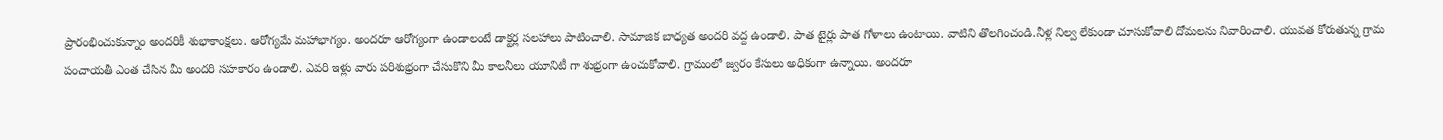ప్రారంభించుకున్నాం అందరికీ శుభాకాంక్షలు. ఆరోగ్యమే మహాభాగ్యం. అందరూ ఆరోగ్యంగా ఉండాలంటే డాక్టర్ల సలహాలు పాటించాలి. సామాజిక బాధ్యత అందరి వద్ద ఉండాలి. పాత టైర్లు పాత గోళాలు ఉంటాయి. వాటిని తొలగించండి.నీళ్ల నిల్వ లేకుండా చూసుకోవాలి దోమలను నివారించాలి. యువత కోరుతున్న గ్రామ పంచాయతీ ఎంత చేసిన మీ అందరి సహకారం ఉండాలి. ఎవరి ఇళ్లు వారు పరిశుభ్రంగా చేసుకొని మీ కాలనీలు యూనిటీ గా శుభ్రంగా ఉంచుకోవాలి. గ్రామంలో జ్వరం కేసులు అధికంగా ఉన్నాయి. అందరూ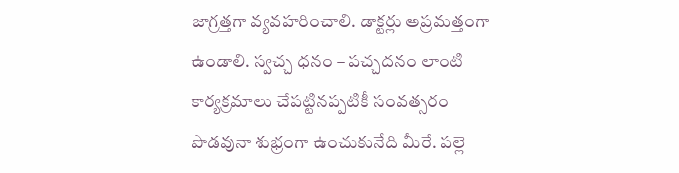జాగ్రత్తగా వ్యవహరించాలి. డాక్టర్లు అప్రమత్తంగా ఉండాలి. స్వచ్చ ధనం – పచ్చదనం లాంటి కార్యక్రమాలు చేపట్టినప్పటికీ సంవత్సరం పొడవునా శుభ్రంగా ఉంచుకునేది మీరే. పల్లె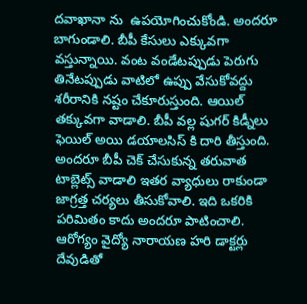దవాఖానా ను  ఉపయోగించుకోండి. అందరూ బాగుండాలి. బీపీ కేసులు ఎక్కువగా వస్తున్నాయి. వంట వండేటప్పుడు పెరుగు తినేటప్పుడు వాటిలో ఉప్పు వేసుకోవద్దు శరీరానికి నష్టం చేకూరుస్తుంది. ఆయిల్ తక్కువగా వాడాలి. బీపీ వల్ల షుగర్ కిడ్నీలు  ఫెయిల్ అయి డయాలసిస్ కి దారి తీస్తుంది. అందరూ బీపీ చెక్ చేసుకున్న తరువాత టాబ్లెట్స్ వాడాలి ఇతర వ్యాధులు రాకుండా జాగ్రత్త చర్యలు తీసుకోవాలి. ఇది ఒకరికి పరిమితం కాదు అందరూ పాటించాలి. ఆరోగ్యం వైద్యో నారాయణ హరి డాక్టర్లు దేవుడితో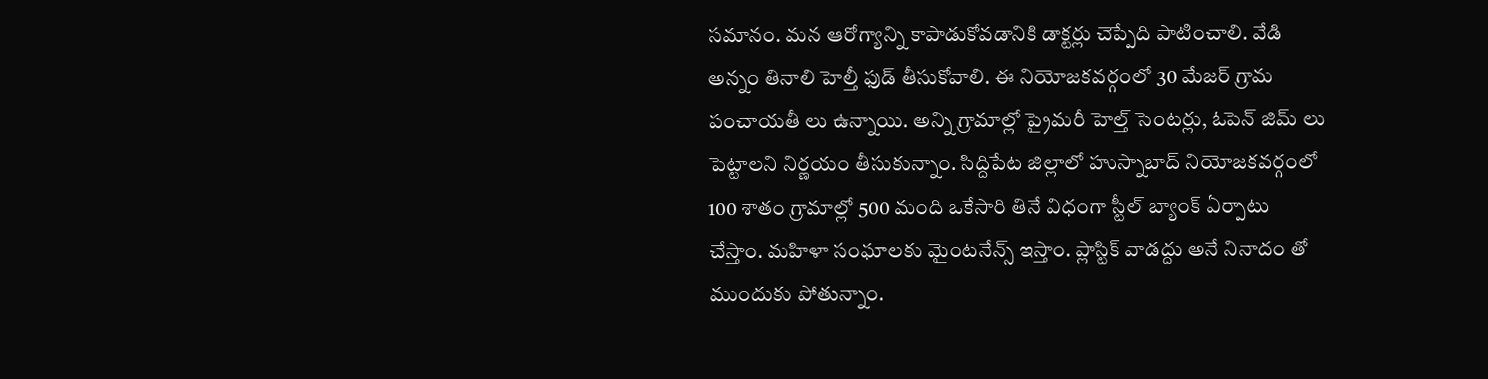సమానం. మన ఆరోగ్యాన్ని కాపాడుకోవడానికి డాక్టర్లు చెప్పేది పాటించాలి. వేడి అన్నం తినాలి హెల్తీ ఫుడ్ తీసుకోవాలి. ఈ నియోజకవర్గంలో 30 మేజర్ గ్రామ పంచాయతీ లు ఉన్నాయి. అన్ని గ్రామాల్లో ప్రైమరీ హెల్త్ సెంటర్లు, ఓపెన్ జిమ్ లు పెట్టాలని నిర్ణయం తీసుకున్నాం. సిద్దిపేట జిల్లాలో హుస్నాబాద్ నియోజకవర్గంలో 100 శాతం గ్రామాల్లో 500 మంది ఒకేసారి తినే విధంగా స్టీల్ బ్యాంక్ ఏర్పాటు చేస్తాం. మహిళా సంఘాలకు మైంటనేన్స్ ఇస్తాం. ప్లాస్టిక్ వాడద్దు అనే నినాదం తో ముందుకు పోతున్నాం.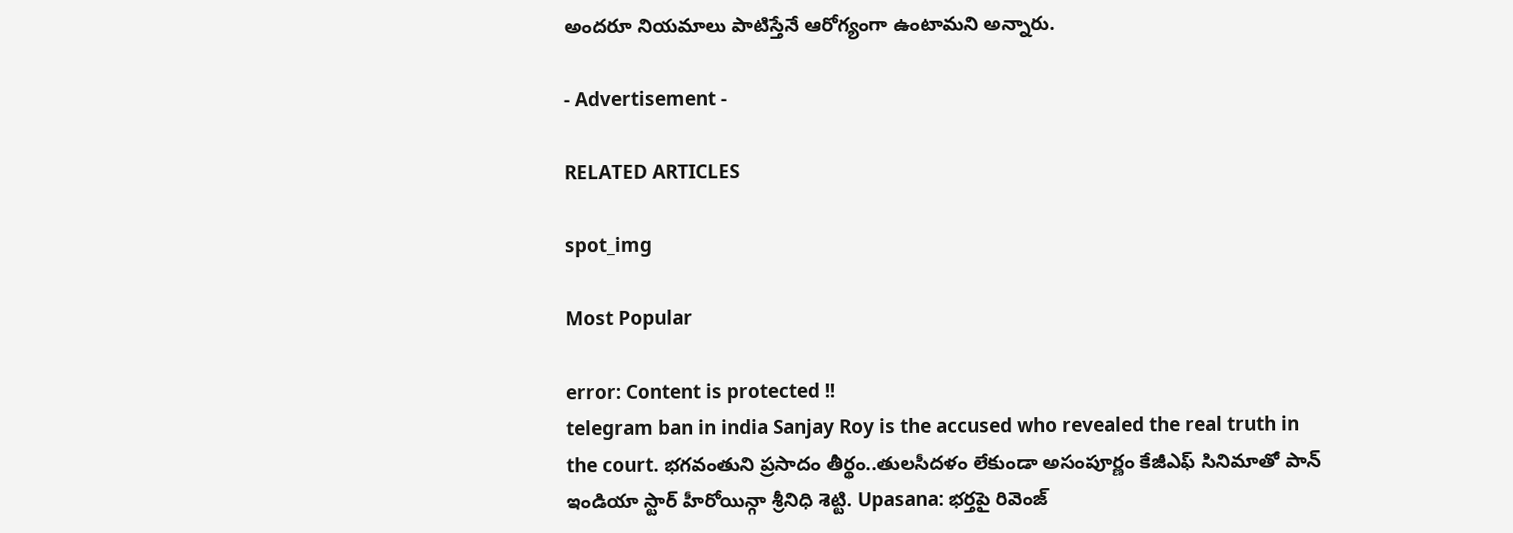అందరూ నియమాలు పాటిస్తేనే ఆరోగ్యంగా ఉంటామని అన్నారు.

- Advertisement -

RELATED ARTICLES

spot_img

Most Popular

error: Content is protected !!
telegram ban in india Sanjay Roy is the accused who revealed the real truth in the court. భగవంతుని ప్రసాదం తీర్థం..తులసీదళం లేకుండా అసంపూర్ణం కేజీఎఫ్ సినిమాతో పాన్ ఇండియా స్టార్ హీరోయిన్గా శ్రీనిధి శెట్టి. Upasana: భర్తపై రివెంజ్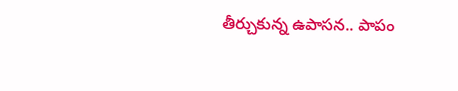తీర్చుకున్న ఉపాసన.. పాపం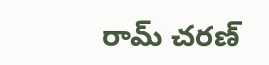రామ్ చరణ్